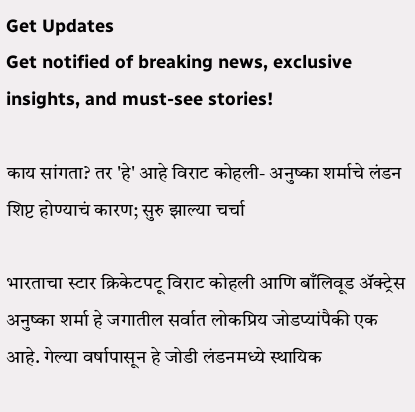Get Updates
Get notified of breaking news, exclusive insights, and must-see stories!

काय सांगता? तर 'हे' आहे विराट कोहली- अनुष्का शर्माचे लंडन शिप्ट होण्याचं कारण; सुरु झाल्या चर्चा

भारताचा स्टार क्रिकेटपटू विराट कोहली आणि बाँलिवूड ॲक्ट्रेस अनुष्का शर्मा हे जगातील सर्वात लोकप्रिय जोडप्यांपैकी एक आहे. गेल्या वर्षापासून हे जोडी लंडनमध्ये स्थायिक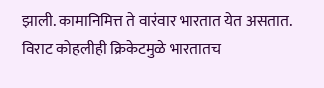झाली. कामानिमित्त ते वारंवार भारतात येत असतात. विराट कोहलीही क्रिकेटमुळे भारतातच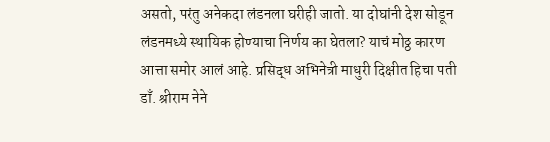असतो, परंतु अनेकदा लंडनला घरीही जातो. या दोघांनी देश सोडून लंडनमध्ये स्थायिक होण्याचा निर्णय का घेतला? याचं मोठ्ठ कारण आत्ता समोर आलं आहे. प्रसिद्ध अभिनेत्री माधुरी दिक्षीत हिचा पती डाँ. श्रीराम नेने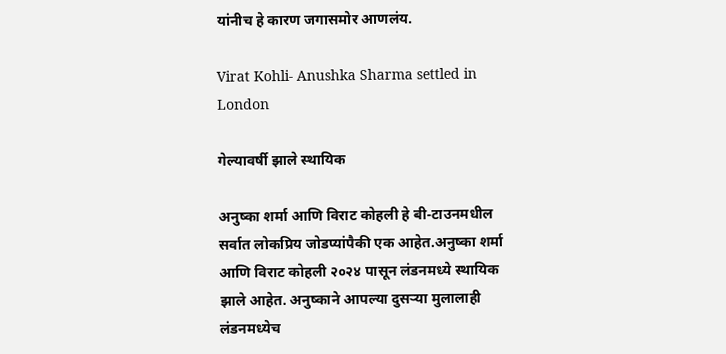यांनीच हे कारण जगासमोर आणलंय.

Virat Kohli- Anushka Sharma settled in London

गेल्यावर्षी झाले स्थायिक

अनुष्का शर्मा आणि विराट कोहली हे बी-टाउनमधील सर्वात लोकप्रिय जोडप्यांपैकी एक आहेत.अनुष्का शर्मा आणि विराट कोहली २०२४ पासून लंडनमध्ये स्थायिक झाले आहेत. अनुष्काने आपल्या दुसऱ्या मुलालाही लंडनमध्येच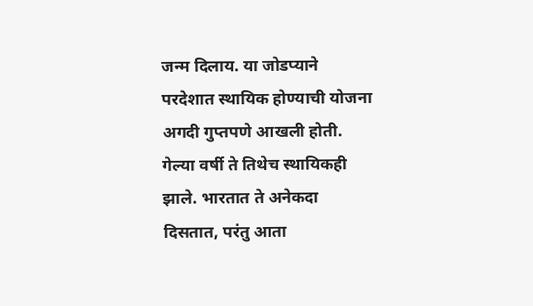जन्म दिलाय. या जोडप्याने परदेशात स्थायिक होण्याची योजना अगदी गुप्तपणे आखली होती. गेल्या वर्षी ते तिथेच स्थायिकही झाले. भारतात ते अनेकदा दिसतात, परंतु आता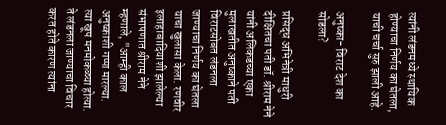त्यांनी लंडनमध्ये स्थायिक होण्याचा निर्णय का घेतला, याची चर्चा सुरु झाली आहे.

अनुष्का- विराट देश का सोडला?

प्रसिद्ध अभिनेत्री माधुरी दीक्षितचा पती डॉ. श्रीराम नेने यांनी अलिकडच्या एका मुलाखतीत अनुष्काने पती विराटसोबत लंडनला जाण्याचा निर्णय का घेतला याचा खुलासा केला. रणवीर इलाहाबादियाशी झालेल्या संभाषणात श्रीराम नेने म्हणाले, "आम्ही काल अनुष्काशी गप्पा मारल्या. त्या खूप मनमोकळ्या होत्या. ते लंडनला जाण्याचा विचार करत होते कारण त्यांना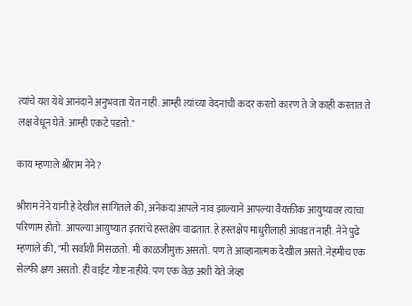त्यांचे यश येथे आनंदाने अनुभवता येत नाही. आम्ही त्यांच्या वेदनांची कदर करतो कारण ते जे काही करतात ते लक्ष वेधून घेते. आम्ही एकटे पडतो."

काय म्हणाले श्रीराम नेने?

श्रीराम नेने यांनी हे देखील सांगितले की, अनेकदा आपले नाव झाल्याने आपल्या वैयक्तीक आयुष्यावर त्याचा परिणाम होतो. आपल्या आयुष्यात इतरांचे हस्तक्षेप वाढतात. हे हस्तक्षेप माधुरीलाही आवडत नाही. नेने पुढे म्हणाले की, "मी सर्वांशी मिसळतो. मी काळजीमुक्त असतो. पण ते आव्हानात्मक देखील असते. नेहमीच एक सेल्फी क्षण असतो. ही वाईट गोष्ट नाहीये. पण एक वेळ अशी येते जेव्हा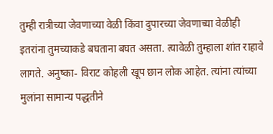तुम्ही रात्रीच्या जेवणाच्या वेळी किंवा दुपारच्या जेवणाच्या वेळीही इतरांना तुमच्याकडे बघताना बघत असता. त्यावेळी तुम्हाला शांत राहावे लागते. अनुष्का- विराट कोहली खूप छान लोक आहेत. त्यांना त्यांच्या मुलांना सामान्य पद्धतीने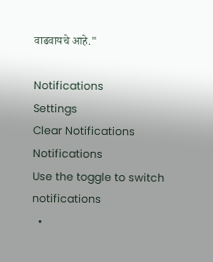वाढवायचे आहे."

Notifications
Settings
Clear Notifications
Notifications
Use the toggle to switch notifications
  •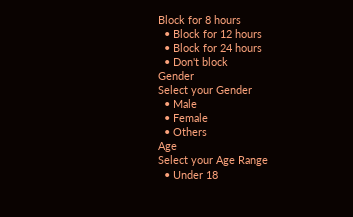Block for 8 hours
  • Block for 12 hours
  • Block for 24 hours
  • Don't block
Gender
Select your Gender
  • Male
  • Female
  • Others
Age
Select your Age Range
  • Under 18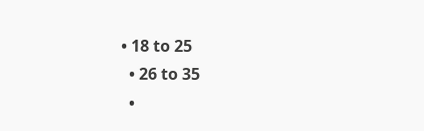• 18 to 25
  • 26 to 35
  •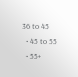36 to 45
  • 45 to 55
  • 55+